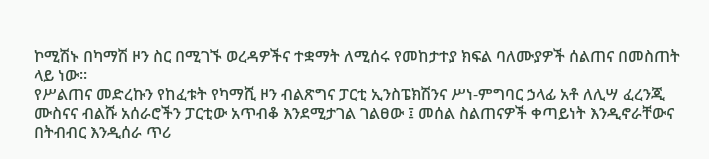ኮሚሽኑ በካማሽ ዞን ስር በሚገኙ ወረዳዎችና ተቋማት ለሚሰሩ የመከታተያ ክፍል ባለሙያዎች ሰልጠና በመስጠት ላይ ነው፡፡
የሥልጠና መድረኩን የከፈቱት የካማሺ ዞን ብልጽግና ፓርቲ ኢንስፔክሽንና ሥነ-ምግባር ኃላፊ አቶ ለሊሣ ፈረንጂ ሙስናና ብልሹ አሰራሮችን ፓርቲው አጥብቆ እንደሚታገል ገልፀው ፤ መሰል ስልጠናዎች ቀጣይነት እንዲኖራቸውና በትብብር እንዲሰራ ጥሪ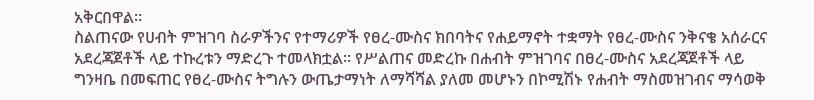አቅርበዋል፡፡
ስልጠናው የሀብት ምዝገባ ስራዎችንና የተማሪዎች የፀረ-ሙስና ክበባትና የሐይማኖት ተቋማት የፀረ-ሙስና ንቅናቄ አሰራርና አደረጃጀቶች ላይ ተኩረቱን ማድረጉ ተመላክቷል፡፡ የሥልጠና መድረኩ በሐብት ምዝገባና በፀረ-ሙስና አደረጃጀቶች ላይ ግንዛቤ በመፍጠር የፀረ-ሙስና ትግሉን ውጤታማነት ለማሻሻል ያለመ መሆኑን በኮሚሽኑ የሐብት ማስመዝገብና ማሳወቅ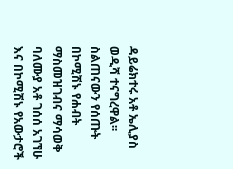ዳይሬክተሩ አቶ ኤሊያስ ወዲሻ ተናግረዋል፡፡
ስልጠናውን የሰጡት በኮሚሽኑ የሐብት ማስመዝገብና ማሳወቅ ባለሙያ አቶ ገሰሰ አገኘሁ እና በኮሚሽኑ የአውታሮች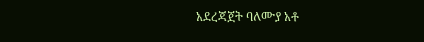አደረጃጀት ባለሙያ አቶ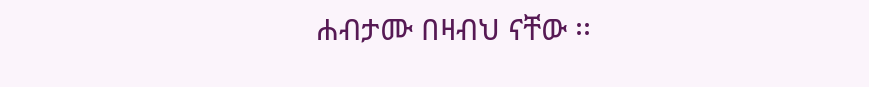ሐብታሙ በዛብህ ናቸው ፡፡